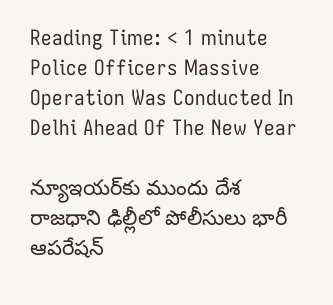Reading Time: < 1 minute
Police Officers Massive Operation Was Conducted In Delhi Ahead Of The New Year

న్యూఇయర్‌కు ముందు దేశ రాజధాని ఢిల్లీలో పోలీసులు భారీ ఆపరేషన్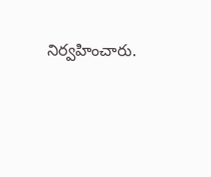నిర్వహించారు.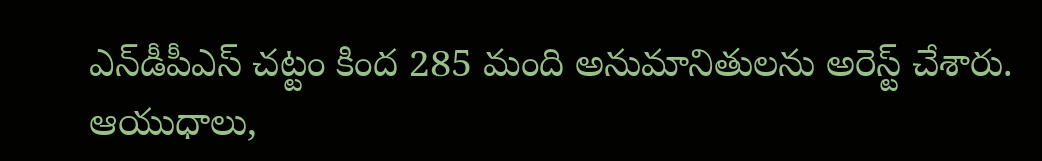ఎన్‌డీపీఎస్ చట్టం కింద 285 మంది అనుమానితులను అరెస్ట్ చేశారు. ఆయుధాలు,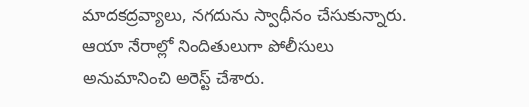మాదకద్రవ్యాలు, నగదును స్వాధీనం చేసుకున్నారు. ఆయా నేరాల్లో నిందితులుగా పోలీసులు అనుమానించి అరెస్ట్ చేశారు.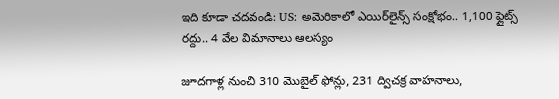ఇది కూడా చదవండి: US: అమెరికాలో ఎయిర్‌లైన్స్ సంక్షోభం.. 1,100 ఫ్లైట్స్ రద్దు.. 4 వేల విమానాలు ఆలస్యం

జూదగాళ్ల నుంచి 310 మొబైల్ ఫోన్లు, 231 ద్విచక్ర వాహనాలు,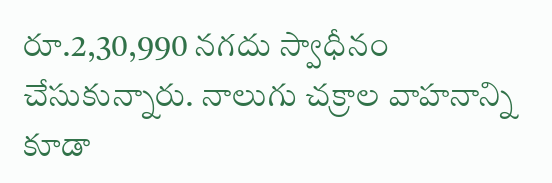రూ.2,30,990 నగదు స్వాధీనం చేసుకున్నారు. నాలుగు చక్రాల వాహనాన్ని కూడా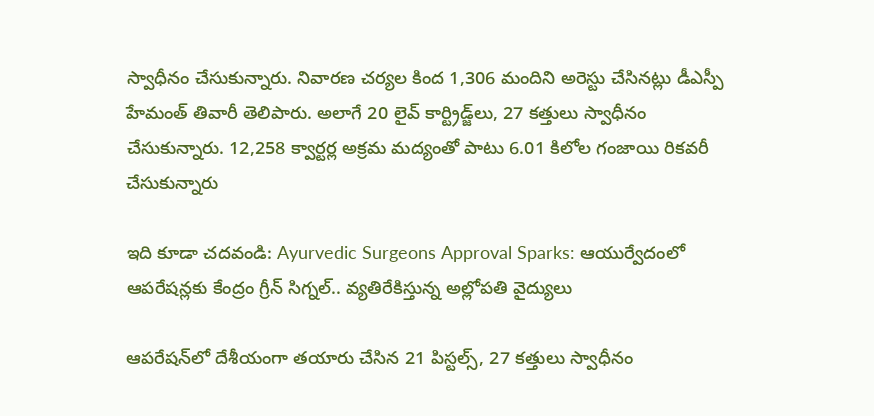స్వాధీనం చేసుకున్నారు. నివారణ చర్యల కింద 1,306 మందిని అరెస్టు చేసినట్లు డీఎస్పీ హేమంత్ తివారీ తెలిపారు. అలాగే 20 లైవ్ కార్ట్రిడ్జ్‌లు, 27 కత్తులు స్వాధీనం చేసుకున్నారు. 12,258 క్వార్టర్ల అక్రమ మద్యంతో పాటు 6.01 కిలోల గంజాయి రికవరీ చేసుకున్నారు

ఇది కూడా చదవండి: Ayurvedic Surgeons Approval Sparks: ఆయుర్వేదంలో ఆపరేషన్లకు కేంద్రం గ్రీన్ సిగ్నల్.. వ్యతిరేకిస్తున్న అల్లోపతి వైద్యులు

ఆపరేషన్‌లో దేశీయంగా తయారు చేసిన 21 పిస్టల్స్, 27 కత్తులు స్వాధీనం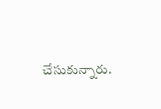చేసుకున్నారు.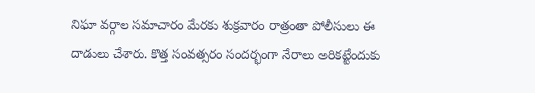నిఘా వర్గాల సమాచారం మేరకు శుక్రవారం రాత్రంతా పోలీసులు ఈ దాడులు చేశారు. కొత్త సంవత్సరం సందర్భంగా నేరాలు అరికట్టేందుకు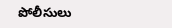పోలీసులు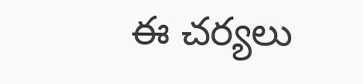ఈ చర్యలు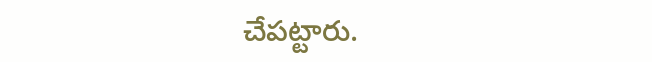చేపట్టారు.